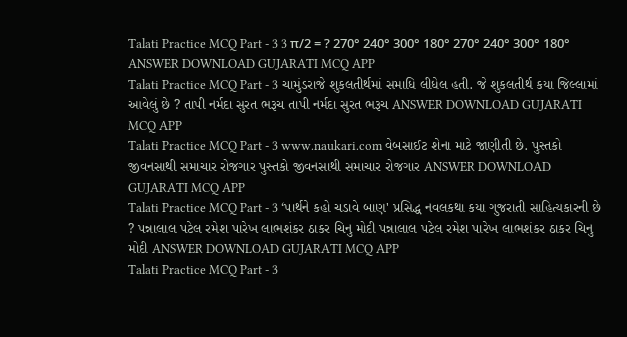Talati Practice MCQ Part - 3 3 π/2 = ? 270° 240° 300° 180° 270° 240° 300° 180° ANSWER DOWNLOAD GUJARATI MCQ APP
Talati Practice MCQ Part - 3 ચામુંડરાજે શુકલતીર્થમાં સમાધિ લીધેલ હતી. જે શુકલતીર્થ કયા જિલ્લામાં આવેલું છે ? તાપી નર્મદા સુરત ભરૂચ તાપી નર્મદા સુરત ભરૂચ ANSWER DOWNLOAD GUJARATI MCQ APP
Talati Practice MCQ Part - 3 www.naukari.com વેબસાઈટ શેના માટે જાણીતી છે. પુસ્તકો જીવનસાથી સમાચાર રોજગાર પુસ્તકો જીવનસાથી સમાચાર રોજગાર ANSWER DOWNLOAD GUJARATI MCQ APP
Talati Practice MCQ Part - 3 ‘પાર્થને કહો ચડાવે બાણ' પ્રસિદ્ધ નવલકથા કયા ગુજરાતી સાહિત્યકારની છે ? પન્નાલાલ પટેલ રમેશ પારેખ લાભશંકર ઠાકર ચિનુ મોદી પન્નાલાલ પટેલ રમેશ પારેખ લાભશંકર ઠાકર ચિનુ મોદી ANSWER DOWNLOAD GUJARATI MCQ APP
Talati Practice MCQ Part - 3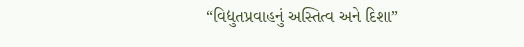“વિદ્યુતપ્રવાહનું અસ્તિત્વ અને દિશા”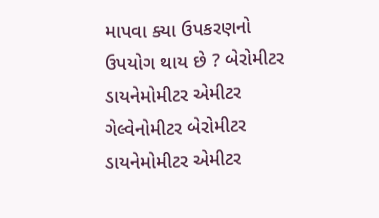માપવા ક્યા ઉપકરણનો ઉપયોગ થાય છે ? બેરોમીટર ડાયનેમોમીટર એમીટર ગેલ્વેનોમીટર બેરોમીટર ડાયનેમોમીટર એમીટર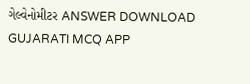ગેલ્વેનોમીટર ANSWER DOWNLOAD GUJARATI MCQ APP